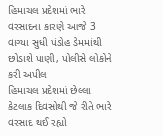હિમાચલ પ્રદેશમાં ભારે વરસાદના કારણે આજે 3 વાગ્યા સુધી પંડોહ ડેમમાંથી છોડાશે પાણી, પોલીસે લોકોને કરી અપીલ
હિમાચલ પ્રદેશમાં છેલ્લા કેટલાક દિવસોથી જે રીતે ભારે વરસાદ થઈ રહ્યો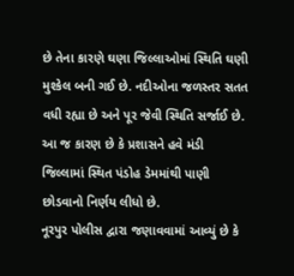છે તેના કારણે ઘણા જિલ્લાઓમાં સ્થિતિ ઘણી મુશ્કેલ બની ગઈ છે. નદીઓના જળસ્તર સતત વધી રહ્યા છે અને પૂર જેવી સ્થિતિ સર્જાઈ છે. આ જ કારણ છે કે પ્રશાસને હવે મંડી જિલ્લામાં સ્થિત પંડોહ ડેમમાંથી પાણી છોડવાનો નિર્ણય લીધો છે.
નૂરપુર પોલીસ દ્વારા જણાવવામાં આવ્યું છે કે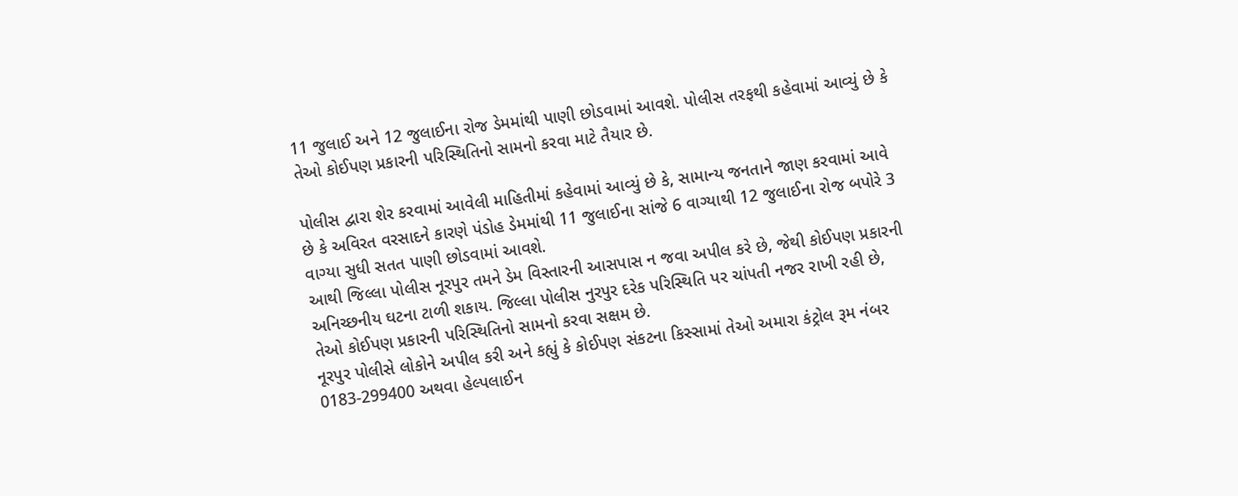11 જુલાઈ અને 12 જુલાઈના રોજ ડેમમાંથી પાણી છોડવામાં આવશે. પોલીસ તરફથી કહેવામાં આવ્યું છે કે તેઓ કોઈપણ પ્રકારની પરિસ્થિતિનો સામનો કરવા માટે તૈયાર છે.

પોલીસ દ્વારા શેર કરવામાં આવેલી માહિતીમાં કહેવામાં આવ્યું છે કે, સામાન્ય જનતાને જાણ કરવામાં આવે છે કે અવિરત વરસાદને કારણે પંડોહ ડેમમાંથી 11 જુલાઈના સાંજે 6 વાગ્યાથી 12 જુલાઈના રોજ બપોરે 3 વાગ્યા સુધી સતત પાણી છોડવામાં આવશે.
આથી જિલ્લા પોલીસ નૂરપુર તમને ડેમ વિસ્તારની આસપાસ ન જવા અપીલ કરે છે, જેથી કોઈપણ પ્રકારની અનિચ્છનીય ઘટના ટાળી શકાય. જિલ્લા પોલીસ નુરપુર દરેક પરિસ્થિતિ પર ચાંપતી નજર રાખી રહી છે, તેઓ કોઈપણ પ્રકારની પરિસ્થિતિનો સામનો કરવા સક્ષમ છે.
નૂરપુર પોલીસે લોકોને અપીલ કરી અને કહ્યું કે કોઈપણ સંકટના કિસ્સામાં તેઓ અમારા કંટ્રોલ રૂમ નંબર 0183-299400 અથવા હેલ્પલાઈન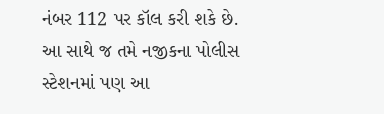નંબર 112 પર કૉલ કરી શકે છે. આ સાથે જ તમે નજીકના પોલીસ સ્ટેશનમાં પણ આ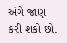અંગે જાણ કરી શકો છો.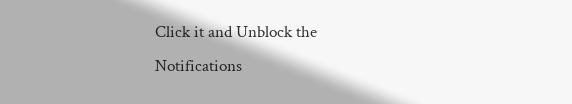Click it and Unblock the Notifications